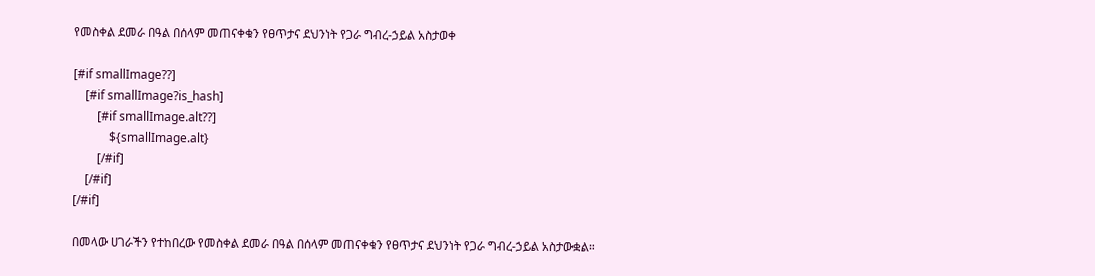የመስቀል ደመራ በዓል በሰላም መጠናቀቁን የፀጥታና ደህንነት የጋራ ግብረ-ኃይል አስታወቀ

[#if smallImage??]
    [#if smallImage?is_hash]
        [#if smallImage.alt??]
            ${smallImage.alt}
        [/#if]
    [/#if]
[/#if]

በመላው ሀገራችን የተከበረው የመስቀል ደመራ በዓል በሰላም መጠናቀቁን የፀጥታና ደህንነት የጋራ ግብረ-ኃይል አስታውቋል።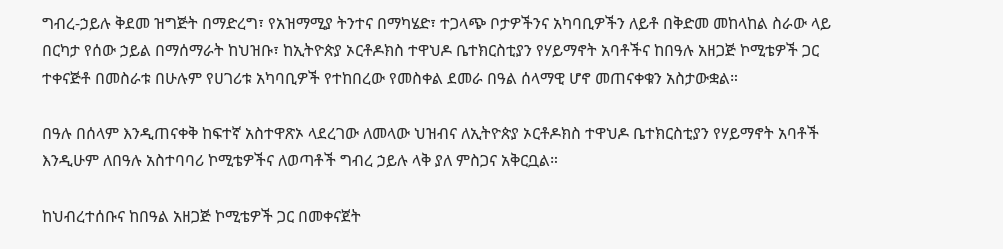ግብረ-ኃይሉ ቅደመ ዝግጅት በማድረግ፣ የአዝማሚያ ትንተና በማካሄድ፣ ተጋላጭ ቦታዎችንና አካባቢዎችን ለይቶ በቅድመ መከላከል ስራው ላይ በርካታ የሰው ኃይል በማሰማራት ከህዝቡ፣ ከኢትዮጵያ ኦርቶዶክስ ተዋህዶ ቤተክርስቲያን የሃይማኖት አባቶችና ከበዓሉ አዘጋጅ ኮሚቴዎች ጋር ተቀናጅቶ በመስራቱ በሁሉም የሀገሪቱ አካባቢዎች የተከበረው የመስቀል ደመራ በዓል ሰላማዊ ሆኖ መጠናቀቁን አስታውቋል።

በዓሉ በሰላም እንዲጠናቀቅ ከፍተኛ አስተዋጽኦ ላደረገው ለመላው ህዝብና ለኢትዮጵያ ኦርቶዶክስ ተዋህዶ ቤተክርስቲያን የሃይማኖት አባቶች እንዲሁም ለበዓሉ አስተባባሪ ኮሚቴዎችና ለወጣቶች ግብረ ኃይሉ ላቅ ያለ ምስጋና አቅርቧል።

ከህብረተሰቡና ከበዓል አዘጋጅ ኮሚቴዎች ጋር በመቀናጀት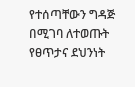የተሰጣቸውን ግዳጅ በሚገባ ለተወጡት የፀጥታና ደህንነት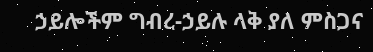ኃይሎችም ግብረ-ኃይሉ ላቅ ያለ ምስጋና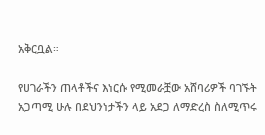አቅርቧል።

የሀገራችን ጠላቶችና እነርሱ የሚመራቿው አሸባሪዎች ባገኙት አጋጣሚ ሁሉ በደህንነታችን ላይ አደጋ ለማድረስ ስለሚጥሩ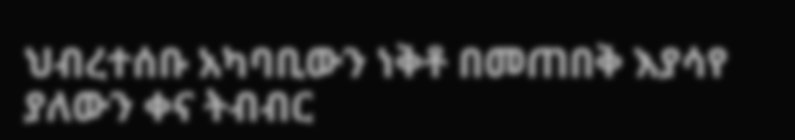ህብረተሰቡ አካባቢውን ነቅቶ በመጠበቅ እያሳየ ያለውን ቀና ትብብር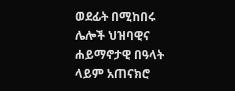ወደፊት በሚከበሩ ሌሎች ህዝባዊና ሐይማኖታዊ በዓላት ላይም አጠናክሮ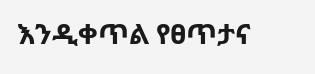እንዲቀጥል የፀጥታና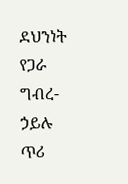ደህንነት የጋራ ግብረ-ኃይሉ ጥሪ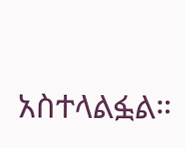አስተላልፏል።